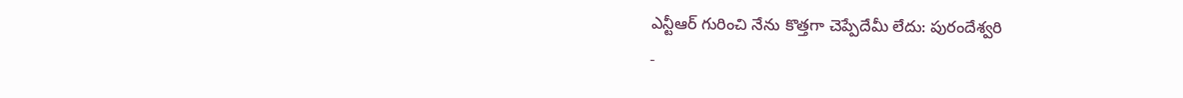ఎన్టీఆర్ గురించి నేను కొత్తగా చెప్పేదేమీ లేదు: పురందేశ్వరి
-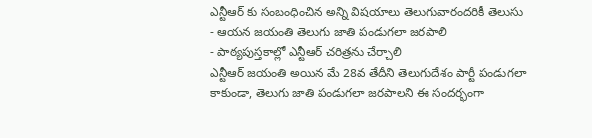ఎన్టీఆర్ కు సంబంధించిన అన్ని విషయాలు తెలుగువారందరికీ తెలుసు
- ఆయన జయంతి తెలుగు జాతి పండుగలా జరపాలి
- పాఠ్యపుస్తకాల్లో ఎన్టీఆర్ చరిత్రను చేర్చాలి
ఎన్టీఆర్ జయంతి అయిన మే 28వ తేదీని తెలుగుదేశం పార్టీ పండుగలా కాకుండా, తెలుగు జాతి పండుగలా జరపాలని ఈ సందర్భంగా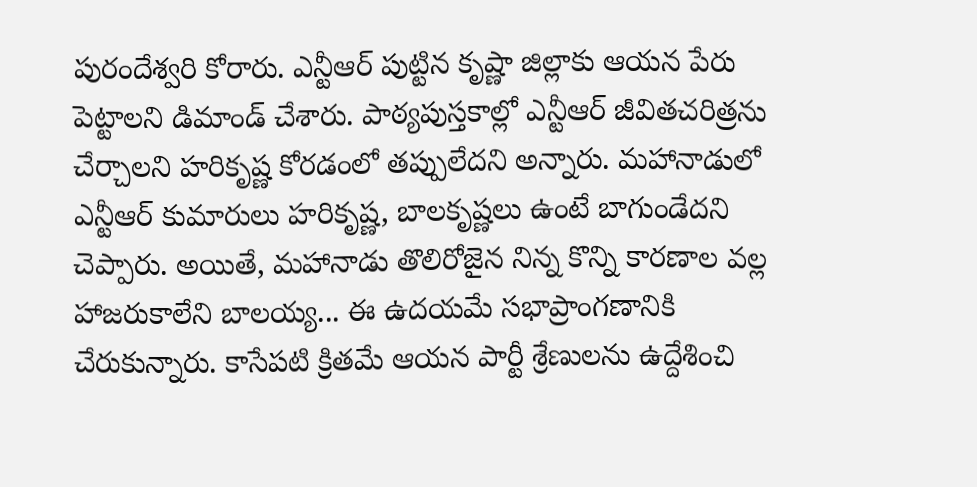పురందేశ్వరి కోరారు. ఎన్టీఆర్ పుట్టిన కృష్ణా జిల్లాకు ఆయన పేరు పెట్టాలని డిమాండ్ చేశారు. పాఠ్యపుస్తకాల్లో ఎన్టీఆర్ జీవితచరిత్రను చేర్చాలని హరికృష్ణ కోరడంలో తప్పులేదని అన్నారు. మహానాడులో ఎన్టీఆర్ కుమారులు హరికృష్ణ, బాలకృష్ణలు ఉంటే బాగుండేదని చెప్పారు. అయితే, మహానాడు తొలిరోజైన నిన్న కొన్ని కారణాల వల్ల హాజరుకాలేని బాలయ్య... ఈ ఉదయమే సభాప్రాంగణానికి చేరుకున్నారు. కాసేపటి క్రితమే ఆయన పార్టీ శ్రేణులను ఉద్దేశించి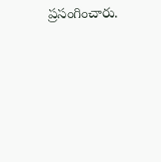ప్రసంగించారు.